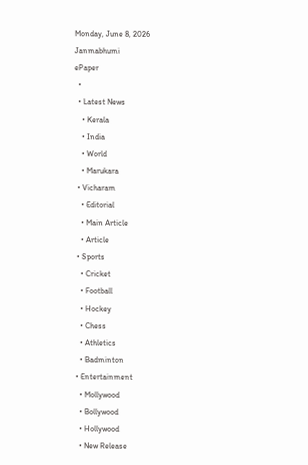Monday, June 8, 2026
Janmabhumi
ePaper
  •
  • Latest News
    • Kerala
    • India
    • World
    • Marukara
  • Vicharam
    • Editorial
    • Main Article
    • Article
  • Sports
    • Cricket
    • Football
    • Hockey
    • Chess
    • Athletics
    • Badminton
  • Entertainment
    • Mollywood
    • Bollywood
    • Hollywood
    • New Release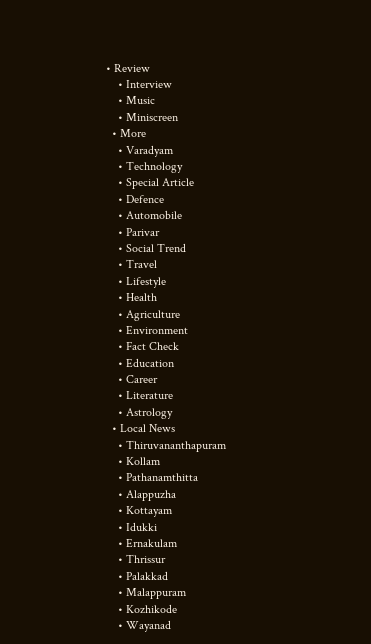• Review
    • Interview
    • Music
    • Miniscreen
  • More
    • Varadyam
    • Technology
    • Special Article
    • Defence
    • Automobile
    • Parivar
    • Social Trend
    • Travel
    • Lifestyle
    • Health
    • Agriculture
    • Environment
    • Fact Check
    • Education
    • Career
    • Literature
    • Astrology
  • Local News
    • Thiruvananthapuram
    • Kollam
    • Pathanamthitta
    • Alappuzha
    • Kottayam
    • Idukki
    • Ernakulam
    • Thrissur
    • Palakkad
    • Malappuram
    • Kozhikode
    • Wayanad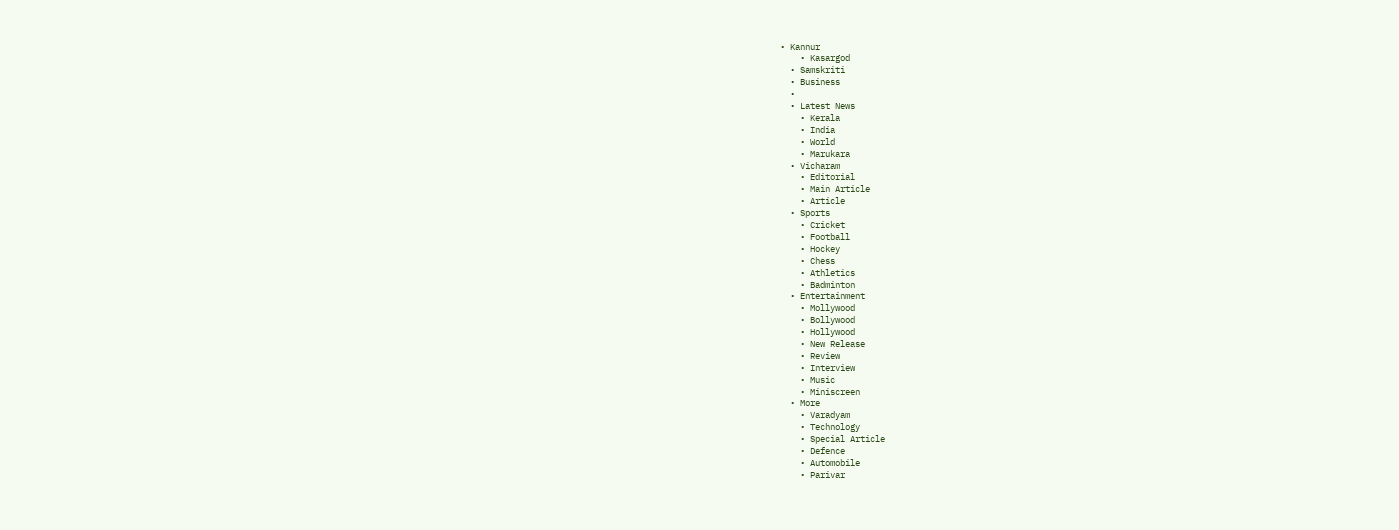• Kannur
    • Kasargod
  • Samskriti
  • Business
  •
  • Latest News
    • Kerala
    • India
    • World
    • Marukara
  • Vicharam
    • Editorial
    • Main Article
    • Article
  • Sports
    • Cricket
    • Football
    • Hockey
    • Chess
    • Athletics
    • Badminton
  • Entertainment
    • Mollywood
    • Bollywood
    • Hollywood
    • New Release
    • Review
    • Interview
    • Music
    • Miniscreen
  • More
    • Varadyam
    • Technology
    • Special Article
    • Defence
    • Automobile
    • Parivar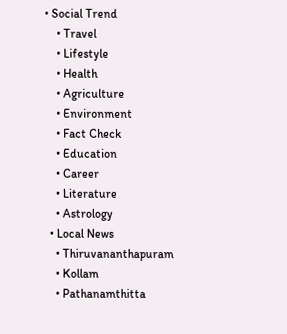• Social Trend
    • Travel
    • Lifestyle
    • Health
    • Agriculture
    • Environment
    • Fact Check
    • Education
    • Career
    • Literature
    • Astrology
  • Local News
    • Thiruvananthapuram
    • Kollam
    • Pathanamthitta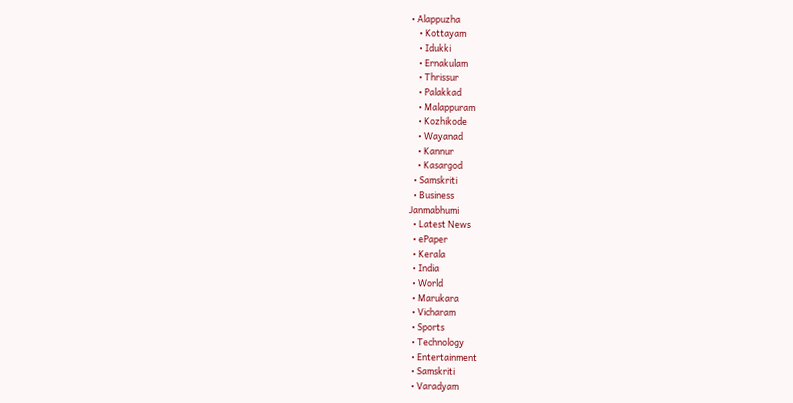• Alappuzha
    • Kottayam
    • Idukki
    • Ernakulam
    • Thrissur
    • Palakkad
    • Malappuram
    • Kozhikode
    • Wayanad
    • Kannur
    • Kasargod
  • Samskriti
  • Business
Janmabhumi
  • Latest News
  • ePaper
  • Kerala
  • India
  • World
  • Marukara
  • Vicharam
  • Sports
  • Technology
  • Entertainment
  • Samskriti
  • Varadyam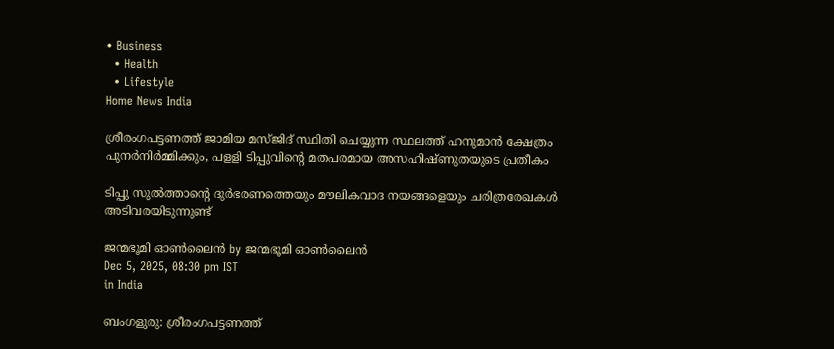• Business
  • Health
  • Lifestyle
Home News India

ശ്രീരംഗപട്ടണത്ത് ജാമിയ മസ്ജിദ് സ്ഥിതി ചെയ്യുന്ന സ്ഥലത്ത് ഹനുമാന്‍ ക്ഷേത്രം പുനര്‍നിര്‍മ്മിക്കും, പളളി ടിപ്പുവിന്റെ മതപരമായ അസഹിഷ്ണുതയുടെ പ്രതീകം

ടിപ്പു സുല്‍ത്താന്റെ ദുര്‍ഭരണത്തെയും മൗലികവാദ നയങ്ങളെയും ചരിത്രരേഖകള്‍ അടിവരയിടുന്നുണ്ട്

ജന്മഭൂമി ഓണ്‍ലൈന്‍ by ജന്മഭൂമി ഓണ്‍ലൈന്‍
Dec 5, 2025, 08:30 pm IST
in India

ബംഗളുരു: ശ്രീരംഗപട്ടണത്ത്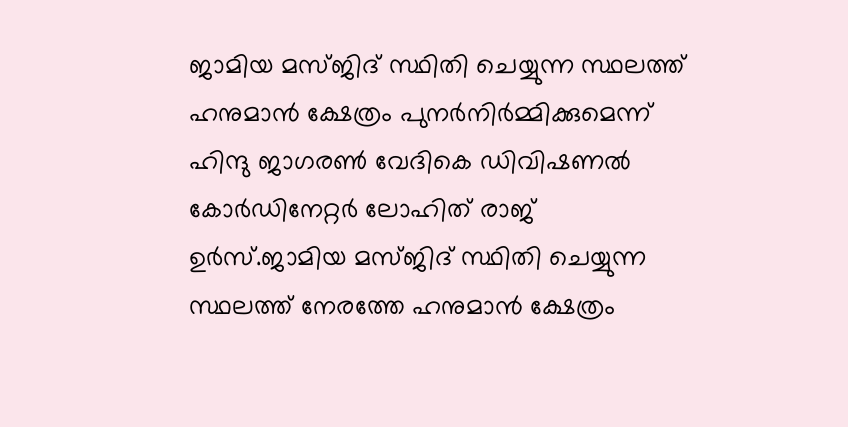ജാമിയ മസ്ജിദ് സ്ഥിതി ചെയ്യുന്ന സ്ഥലത്ത് ഹനുമാന്‍ ക്ഷേത്രം പുനര്‍നിര്‍മ്മിക്കുമെന്ന് ഹിന്ദു ജാഗരണ്‍ വേദികെ ഡിവിഷണല്‍ കോര്‍ഡിനേറ്റര്‍ ലോഹിത് രാജ് ഉര്‍സ്.ജാമിയ മസ്ജിദ് സ്ഥിതി ചെയ്യുന്ന സ്ഥലത്ത് നേരത്തേ ഹനുമാന്‍ ക്ഷേത്രം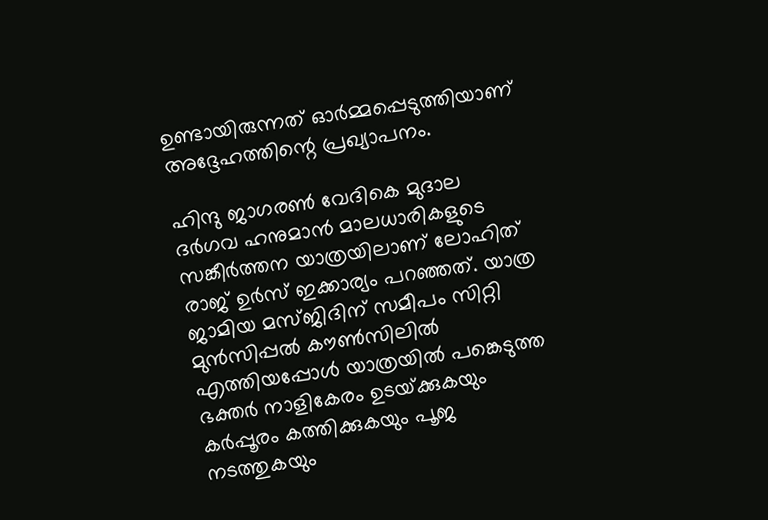ഉണ്ടായിരുന്നത് ഓര്‍മ്മപ്പെടുത്തിയാണ് അദ്ദേഹത്തിന്റെ പ്രഖ്യാപനം.

ഹിന്ദു ജാഗരണ്‍ വേദികെ മുദാല ദര്‍ഗവ ഹനുമാന്‍ മാലധാരികളുടെ സങ്കീര്‍ത്തന യാത്രയിലാണ് ലോഹിത് രാജ് ഉര്‍സ് ഇക്കാര്യം പറഞ്ഞത്. യാത്ര ജാമിയ മസ്ജിദിന് സമീപം സിറ്റി മുന്‍സിപ്പല്‍ കൗണ്‍സിലില്‍ എത്തിയപ്പോള്‍ യാത്രയില്‍ പങ്കെടുത്ത ഭക്തര്‍ നാളികേരം ഉടയ്‌ക്കുകയും കര്‍പ്പൂരം കത്തിക്കുകയും പൂജ നടത്തുകയും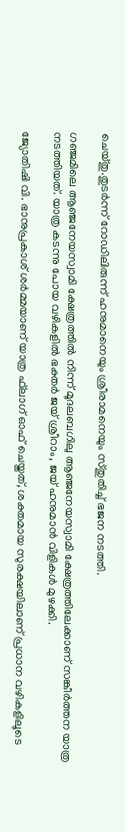ചെയ്തു.തുടര്‍ന്ന് റോഡിലിരുന്ന് ഹനുമാനെയും ശ്രീരാമനെയും സ്തുതിച്ച് ഭജന നടത്തി.

ഗഞ്ജമിലെ ആഞ്ജനേയസ്വാമി ക്ഷേത്രത്തില്‍ നിന്ന് മൂദലബഗിലു ആഞ്ജനേയസ്വാമി ക്ഷേത്രത്തിലേക്കാണ് സങ്കീര്‍ത്തന യാത്ര നടത്തിയത്. യാത്ര കടന്നു പോയ വഴികളില്‍ ഭക്തര്‍ ജയ് ശ്രീറാം, ജയ് ഹനുമാന്‍ വിളികള്‍ മുഴക്കി.

ജ്യോതിഷി വി. ഭാനുപ്രകാശ് ശര്‍മ്മയാണ് യാത്ര ഫ്‌ലാഗ് ഓഫ് ചെയ്തത്, ശക്തമായ സുരക്ഷയിലാണ് പ്രധാന വഴികളിലൂടെ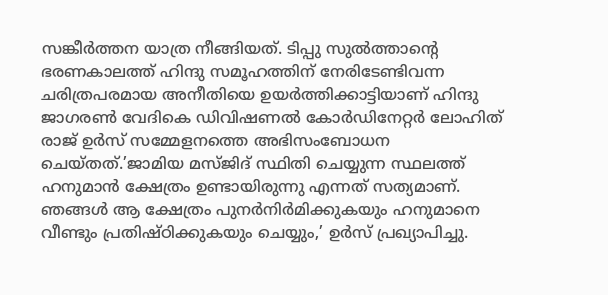സങ്കീര്‍ത്തന യാത്ര നീങ്ങിയത്. ടിപ്പു സുല്‍ത്താന്റെ ഭരണകാലത്ത് ഹിന്ദു സമൂഹത്തിന് നേരിടേണ്ടിവന്ന ചരിത്രപരമായ അനീതിയെ ഉയര്‍ത്തിക്കാട്ടിയാണ് ഹിന്ദു ജാഗരണ്‍ വേദികെ ഡിവിഷണല്‍ കോര്‍ഡിനേറ്റര്‍ ലോഹിത് രാജ് ഉര്‍സ് സമ്മേളനത്തെ അഭിസംബോധന ചെയ്തത്.’ജാമിയ മസ്ജിദ് സ്ഥിതി ചെയ്യുന്ന സ്ഥലത്ത് ഹനുമാന്‍ ക്ഷേത്രം ഉണ്ടായിരുന്നു എന്നത് സത്യമാണ്. ഞങ്ങള്‍ ആ ക്ഷേത്രം പുനര്‍നിര്‍മിക്കുകയും ഹനുമാനെ വീണ്ടും പ്രതിഷ്ഠിക്കുകയും ചെയ്യും,’ ഉര്‍സ് പ്രഖ്യാപിച്ചു.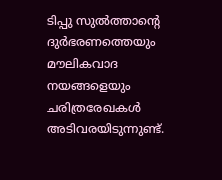ടിപ്പു സുല്‍ത്താന്റെ ദുര്‍ഭരണത്തെയും മൗലികവാദ നയങ്ങളെയും ചരിത്രരേഖകള്‍ അടിവരയിടുന്നുണ്ട്.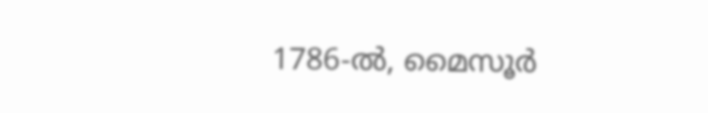1786-ല്‍, മൈസൂര്‍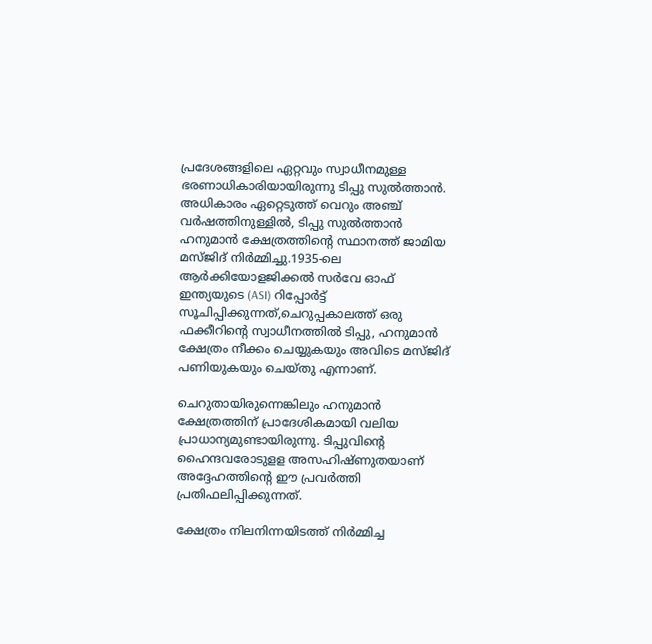പ്രദേശങ്ങളിലെ ഏറ്റവും സ്വാധീനമുള്ള ഭരണാധികാരിയായിരുന്നു ടിപ്പു സുല്‍ത്താന്‍. അധികാരം ഏറ്റെടുത്ത് വെറും അഞ്ച് വര്‍ഷത്തിനുള്ളില്‍, ടിപ്പു സുല്‍ത്താന്‍ ഹനുമാന്‍ ക്ഷേത്രത്തിന്റെ സ്ഥാനത്ത് ജാമിയ മസ്ജിദ് നിര്‍മ്മിച്ചു.1935-ലെ ആര്‍ക്കിയോളജിക്കല്‍ സര്‍വേ ഓഫ് ഇന്ത്യയുടെ (ASI) റിപ്പോര്‍ട്ട് സൂചിപ്പിക്കുന്നത്,ചെറുപ്പകാലത്ത് ഒരു ഫക്കീറിന്റെ സ്വാധീനത്തില്‍ ടിപ്പു, ഹനുമാന്‍ ക്ഷേത്രം നീക്കം ചെയ്യുകയും അവിടെ മസ്ജിദ് പണിയുകയും ചെയ്തു എന്നാണ്.

ചെറുതായിരുന്നെങ്കിലും ഹനുമാന്‍ ക്ഷേത്രത്തിന് പ്രാദേശികമായി വലിയ പ്രാധാന്യമുണ്ടായിരുന്നു. ടിപ്പുവിന്റെ ഹൈന്ദവരോടുളള അസഹിഷ്ണുതയാണ് അദ്ദേഹത്തിന്റെ ഈ പ്രവര്‍ത്തി പ്രതിഫലിപ്പിക്കുന്നത്.

ക്ഷേത്രം നിലനിന്നയിടത്ത് നിര്‍മ്മിച്ച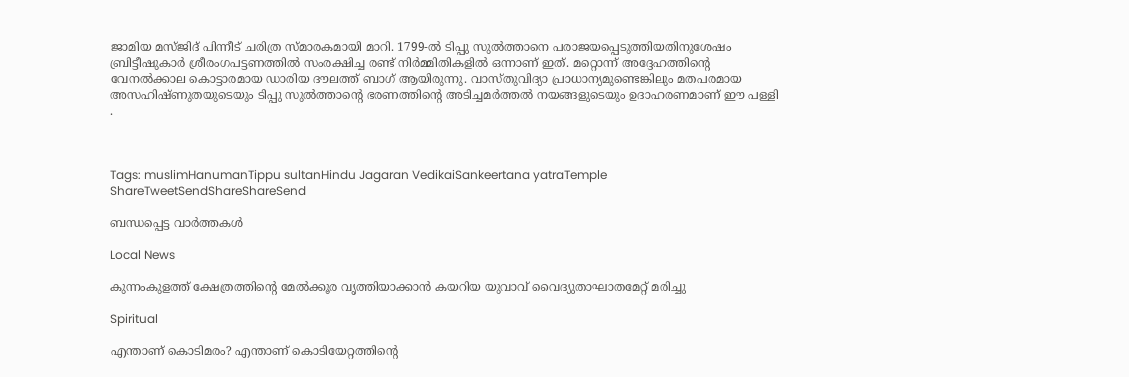ജാമിയ മസ്ജിദ് പിന്നീട് ചരിത്ര സ്മാരകമായി മാറി. 1799-ല്‍ ടിപ്പു സുല്‍ത്താനെ പരാജയപ്പെടുത്തിയതിനുശേഷം ബ്രിട്ടീഷുകാര്‍ ശ്രീരംഗപട്ടണത്തില്‍ സംരക്ഷിച്ച രണ്ട് നിര്‍മ്മിതികളില്‍ ഒന്നാണ് ഇത്. മറ്റൊന്ന് അദ്ദേഹത്തിന്റെ വേനല്‍ക്കാല കൊട്ടാരമായ ഡാരിയ ദൗലത്ത് ബാഗ് ആയിരുന്നു. വാസ്തുവിദ്യാ പ്രാധാന്യമുണ്ടെങ്കിലും മതപരമായ അസഹിഷ്ണുതയുടെയും ടിപ്പു സുല്‍ത്താന്റെ ഭരണത്തിന്റെ അടിച്ചമര്‍ത്തല്‍ നയങ്ങളുടെയും ഉദാഹരണമാണ് ഈ പള്ളി .



Tags: muslimHanumanTippu sultanHindu Jagaran VedikaiSankeertana yatraTemple
ShareTweetSendShareShareSend

ബന്ധപ്പെട്ട വാര്‍ത്തകള്‍

Local News

കുന്നംകുളത്ത് ക്ഷേത്രത്തിന്റെ മേല്‍ക്കൂര വൃത്തിയാക്കാന്‍ കയറിയ യുവാവ് വൈദ്യുതാഘാതമേറ്റ് മരിച്ചു

Spiritual

എന്താണ് കൊടിമരം? എന്താണ് കൊടിയേറ്റത്തിന്റെ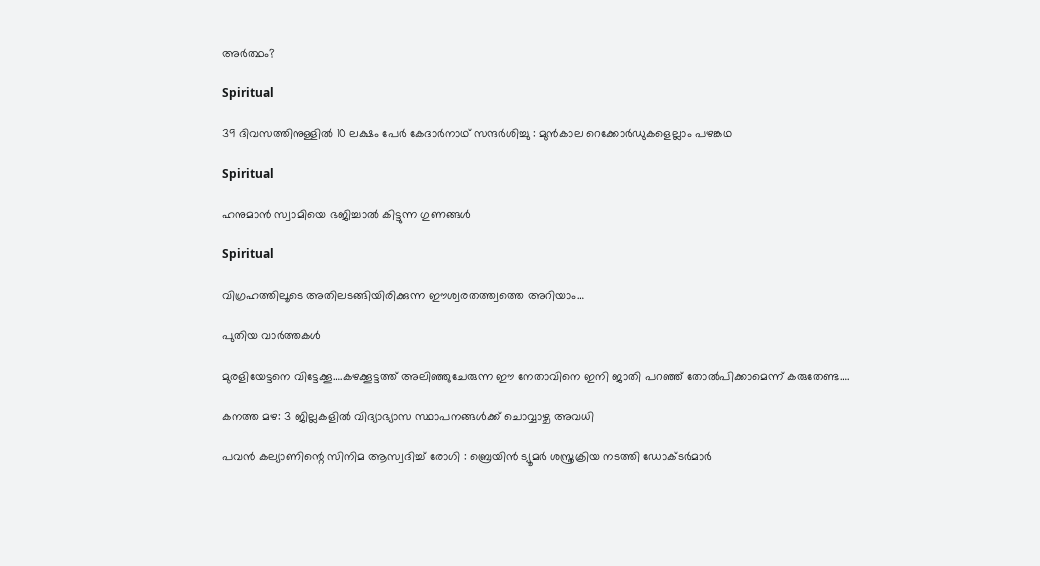അര്‍ത്ഥം?

Spiritual

39 ദിവസത്തിനുള്ളിൽ 10 ലക്ഷം പേർ കേദാർനാഥ് സന്ദർശിച്ചു : മുൻകാല റെക്കോർഡുകളെല്ലാം പഴങ്കഥ

Spiritual

ഹനുമാൻ സ്വാമിയെ ഭജിച്ചാൽ കിട്ടുന്ന ഗുണങ്ങൾ

Spiritual

വിഗ്രഹത്തിലൂടെ അതിലടങ്ങിയിരിക്കുന്ന ഈശ്വരതത്ത്വത്തെ അറിയാം…

പുതിയ വാര്‍ത്തകള്‍

മുരളിയേട്ടനെ വിട്ടേക്കൂ….കഴക്കൂട്ടത്ത് അലിഞ്ഞുചേരുന്ന ഈ നേതാവിനെ ഇനി ജാതി പറഞ്ഞ് തോല്‍പിക്കാമെന്ന് കരുതേണ്ട….

കനത്ത മഴ: 3 ജില്ലകളില്‍ വിദ്യാഭ്യാസ സ്ഥാപനങ്ങള്‍ക്ക് ചൊവ്വാഴ്ച അവധി

പവൻ കല്യാണിന്റെ സിനിമ ആസ്വദിച്ച് രോഗി : ബ്രെയിൻ ട്യൂമർ ശസ്ത്രക്രിയ നടത്തി ഡോക്ടർമാർ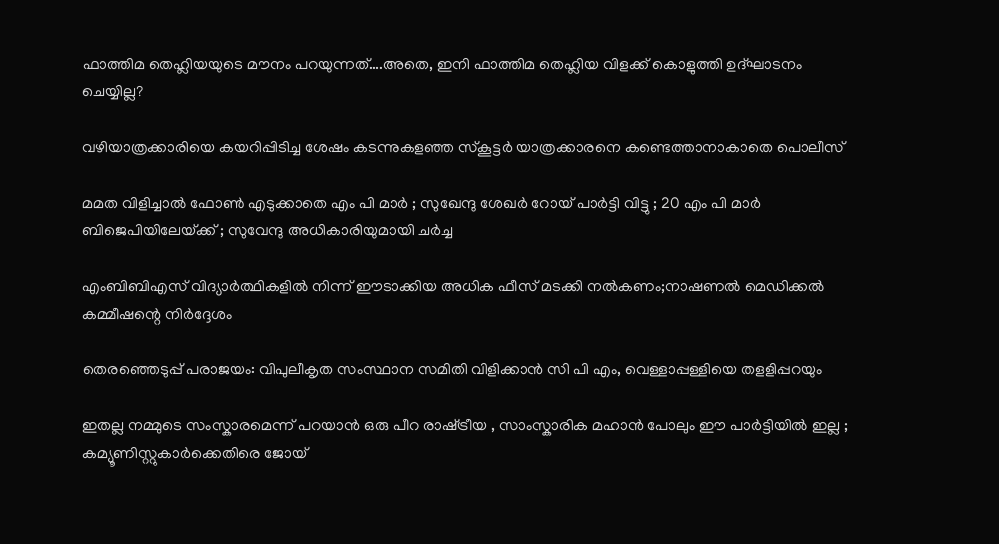ഫാത്തിമ തെഹ്ലിയയുടെ മൗനം പറയുന്നത്….അതെ, ഇനി ഫാത്തിമ തെഹ്ലിയ വിളക്ക് കൊളുത്തി ഉദ്ഘാടനം ചെയ്യില്ല?

വഴിയാത്രക്കാരിയെ കയറിപ്പിടിച്ച ശേഷം കടന്നുകളഞ്ഞ സ്‌കൂട്ടര്‍ യാത്രക്കാരനെ കണ്ടെത്താനാകാതെ പൊലീസ്

മമത വിളിച്ചാൽ ഫോൺ എടുക്കാതെ എം പി മാർ ; സുഖേന്ദു ശേഖർ റോയ് പാർട്ടി വിട്ടു ; 20 എം പി മാർ ബിജെപിയിലേയ്‌ക്ക് ; സുവേന്ദു അധികാരിയുമായി ചർച്ച

എംബിബിഎസ് വിദ്യാര്‍ത്ഥികളില്‍ നിന്ന് ഈടാക്കിയ അധിക ഫീസ് മടക്കി നല്‍കണം;നാഷണല്‍ മെഡിക്കല്‍ കമ്മീഷന്റെ നിര്‍ദ്ദേശം

തെരഞ്ഞെടുപ്പ് പരാജയം: വിപുലീകൃത സംസ്ഥാന സമിതി വിളിക്കാന്‍ സി പി എം, വെള്ളാപ്പള്ളിയെ തളളിപ്പറയും

ഇതല്ല നമ്മുടെ സംസ്കാരമെന്ന് പറയാൻ ഒരു പീറ രാഷ്‌ട്രീയ , സാംസ്കാരിക മഹാൻ പോലും ഈ പാർട്ടിയിൽ ഇല്ല ; കമ്യൂണിസ്റ്റുകാർക്കെതിരെ ജോയ്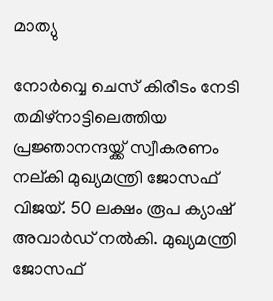മാത്യു

നോര്‍വ്വെ ചെസ് കിരീടം നേടി തമിഴ്നാട്ടിലെത്തിയ പ്രജ്ഞാനന്ദയ്ക്ക് സ്വീകരണം നല‍്കി മുഖ്യമന്ത്രി ജോസഫ് വിജയ്. 50 ലക്ഷം രൂപ ക്യാഷ് അവാര്‍ഡ് നല്‍കി. മുഖ്യമന്ത്രി ജോസഫ്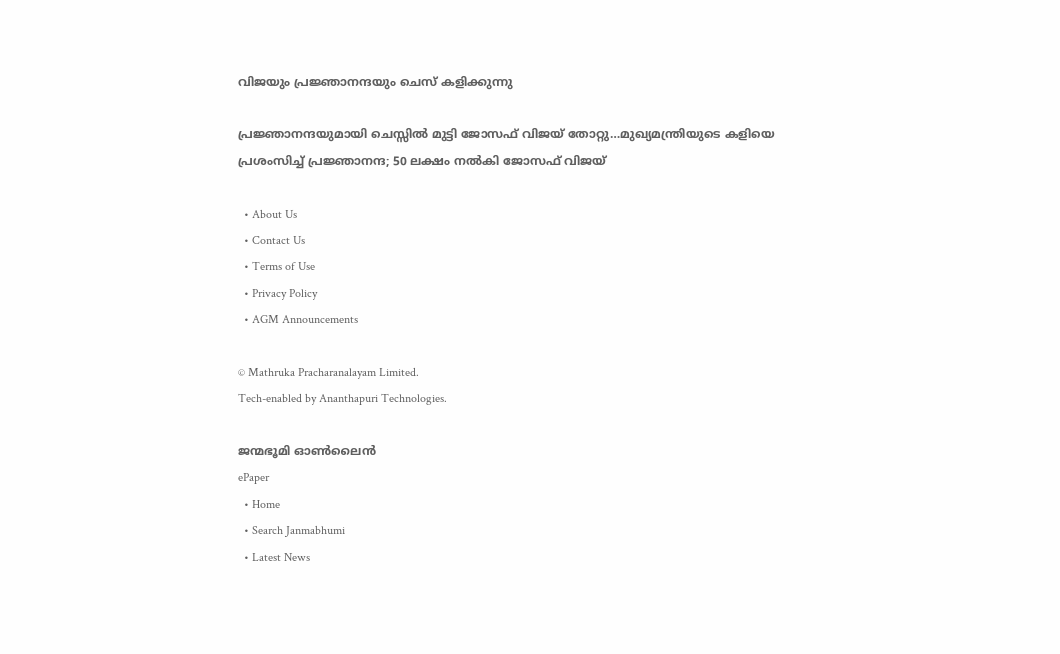വിജയും പ്രജ്ഞാനന്ദയും ചെസ് കളിക്കുന്നു

പ്രജ്ഞാനന്ദയുമായി ചെസ്സില്‍ മുട്ടി ജോസഫ് വിജയ് തോറ്റു…മുഖ്യമന്ത്രിയുടെ കളിയെ പ്രശംസിച്ച് പ്രജ്ഞാനന്ദ; 50 ലക്ഷം നല്‍കി ജോസഫ് വിജയ്

  • About Us
  • Contact Us
  • Terms of Use
  • Privacy Policy
  • AGM Announcements

© Mathruka Pracharanalayam Limited.
Tech-enabled by Ananthapuri Technologies.

ജന്മഭൂമി ഓണ്‍ലൈന്‍
ePaper
  • Home
  • Search Janmabhumi
  • Latest News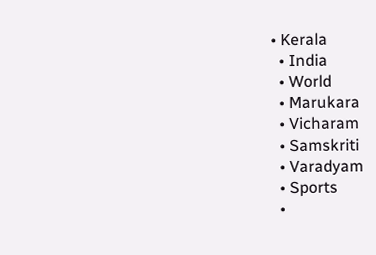• Kerala
  • India
  • World
  • Marukara
  • Vicharam
  • Samskriti
  • Varadyam
  • Sports
  •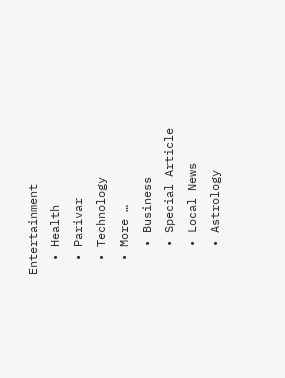Entertainment
  • Health
  • Parivar
  • Technology
  • More …
    • Business
    • Special Article
    • Local News
    • Astrology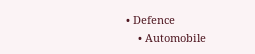• Defence
    • Automobile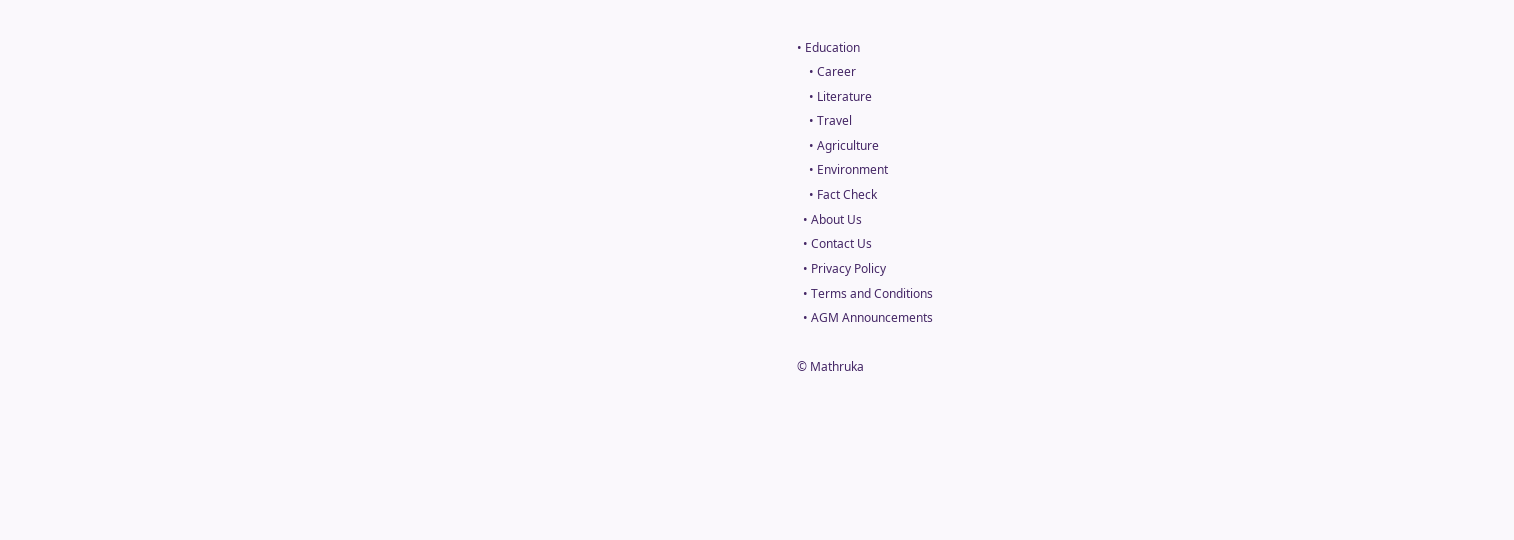• Education
    • Career
    • Literature
    • Travel
    • Agriculture
    • Environment
    • Fact Check
  • About Us
  • Contact Us
  • Privacy Policy
  • Terms and Conditions
  • AGM Announcements

© Mathruka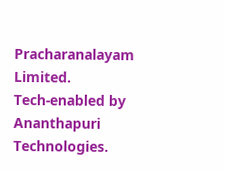Pracharanalayam Limited.
Tech-enabled by Ananthapuri Technologies.